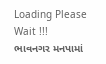Loading Please Wait !!!
ભાવનગર મનપામાં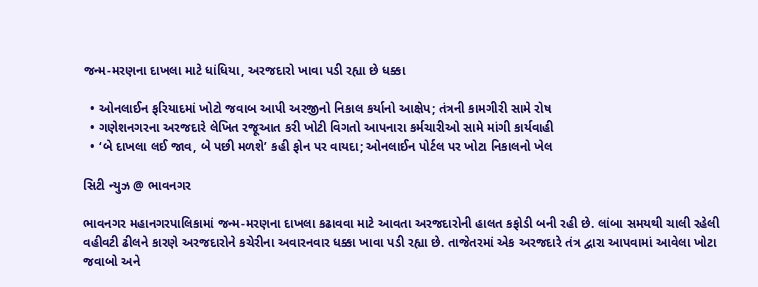જન્મ-મરણના દાખલા માટે ધાંધિયા, અરજદારો ખાવા પડી રહ્યા છે ધક્કા

  • ઓનલાઈન ફરિયાદમાં ખોટો જવાબ આપી અરજીનો નિકાલ કર્યાનો આક્ષેપ; તંત્રની કામગીરી સામે રોષ
  • ગણેશનગરના અરજદારે લેખિત રજૂઆત કરી ખોટી વિગતો આપનારા કર્મચારીઓ સામે માંગી કાર્યવાહી
  • ‘બે દાખલા લઈ જાવ, બે પછી મળશે’ કહી ફોન પર વાયદા; ઓનલાઈન પોર્ટલ પર ખોટા નિકાલનો ખેલ

સિટી ન્યુઝ @ ભાવનગર

ભાવનગર મહાનગરપાલિકામાં જન્મ-મરણના દાખલા કઢાવવા માટે આવતા અરજદારોની હાલત કફોડી બની રહી છે. લાંબા સમયથી ચાલી રહેલી વહીવટી ઢીલને કારણે અરજદારોને કચેરીના અવારનવાર ધક્કા ખાવા પડી રહ્યા છે. તાજેતરમાં એક અરજદારે તંત્ર દ્વારા આપવામાં આવેલા ખોટા જવાબો અને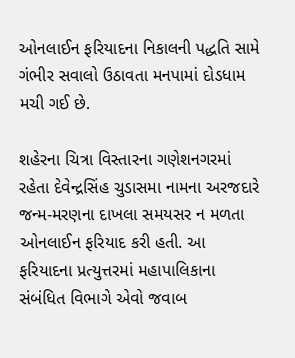ઓનલાઈન ફરિયાદના નિકાલની પદ્ધતિ સામે ગંભીર સવાલો ઉઠાવતા મનપામાં દોડધામ મચી ગઈ છે.

શહેરના ચિત્રા વિસ્તારના ગણેશનગરમાં રહેતા દેવેન્દ્રસિંહ ચુડાસમા નામના અરજદારે જન્મ-મરણના દાખલા સમયસર ન મળતા ઓનલાઈન ફરિયાદ કરી હતી. આ ફરિયાદના પ્રત્યુત્તરમાં મહાપાલિકાના સંબંધિત વિભાગે એવો જવાબ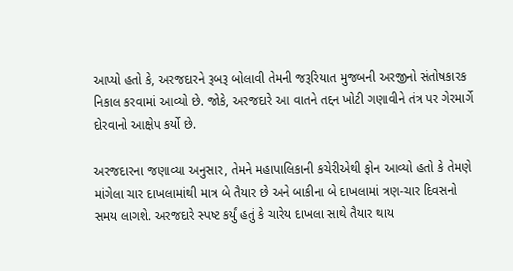આપ્યો હતો કે, અરજદારને રૂબરૂ બોલાવી તેમની જરૂરિયાત મુજબની અરજીનો સંતોષકારક નિકાલ કરવામાં આવ્યો છે. જોકે, અરજદારે આ વાતને તદ્દન ખોટી ગણાવીને તંત્ર પર ગેરમાર્ગે દોરવાનો આક્ષેપ કર્યો છે.

અરજદારના જણાવ્યા અનુસાર, તેમને મહાપાલિકાની કચેરીએથી ફોન આવ્યો હતો કે તેમણે માંગેલા ચાર દાખલામાંથી માત્ર બે તૈયાર છે અને બાકીના બે દાખલામાં ત્રણ-ચાર દિવસનો સમય લાગશે. અરજદારે સ્પષ્ટ કર્યું હતું કે ચારેય દાખલા સાથે તૈયાર થાય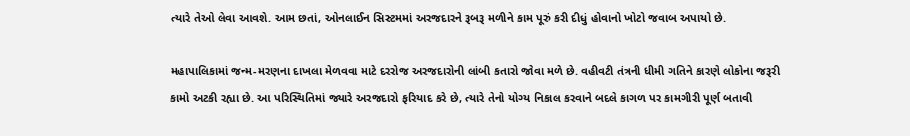ત્યારે તેઓ લેવા આવશે. આમ છતાં, ઓનલાઈન સિસ્ટમમાં અરજદારને રૂબરૂ મળીને કામ પૂરું કરી દીધું હોવાનો ખોટો જવાબ અપાયો છે.

મહાપાલિકામાં જન્મ-મરણના દાખલા મેળવવા માટે દરરોજ અરજદારોની લાંબી કતારો જોવા મળે છે. વહીવટી તંત્રની ધીમી ગતિને કારણે લોકોના જરૂરી કામો અટકી રહ્યા છે. આ પરિસ્થિતિમાં જ્યારે અરજદારો ફરિયાદ કરે છે, ત્યારે તેનો યોગ્ય નિકાલ કરવાને બદલે કાગળ પર કામગીરી પૂર્ણ બતાવી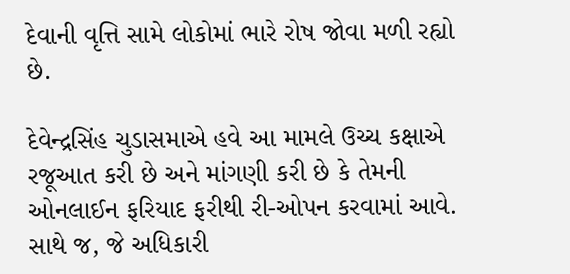દેવાની વૃત્તિ સામે લોકોમાં ભારે રોષ જોવા મળી રહ્યો છે.

દેવેન્દ્રસિંહ ચુડાસમાએ હવે આ મામલે ઉચ્ચ કક્ષાએ રજૂઆત કરી છે અને માંગણી કરી છે કે તેમની ઓનલાઈન ફરિયાદ ફરીથી રી-ઓપન કરવામાં આવે. સાથે જ, જે અધિકારી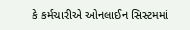કે કર્મચારીએ ઓનલાઈન સિસ્ટમમાં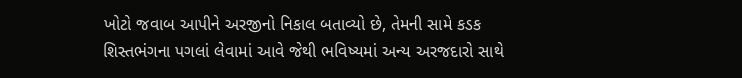ખોટો જવાબ આપીને અરજીનો નિકાલ બતાવ્યો છે, તેમની સામે કડક શિસ્તભંગના પગલાં લેવામાં આવે જેથી ભવિષ્યમાં અન્ય અરજદારો સાથે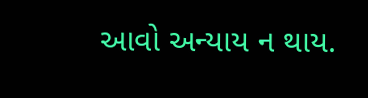આવો અન્યાય ન થાય.